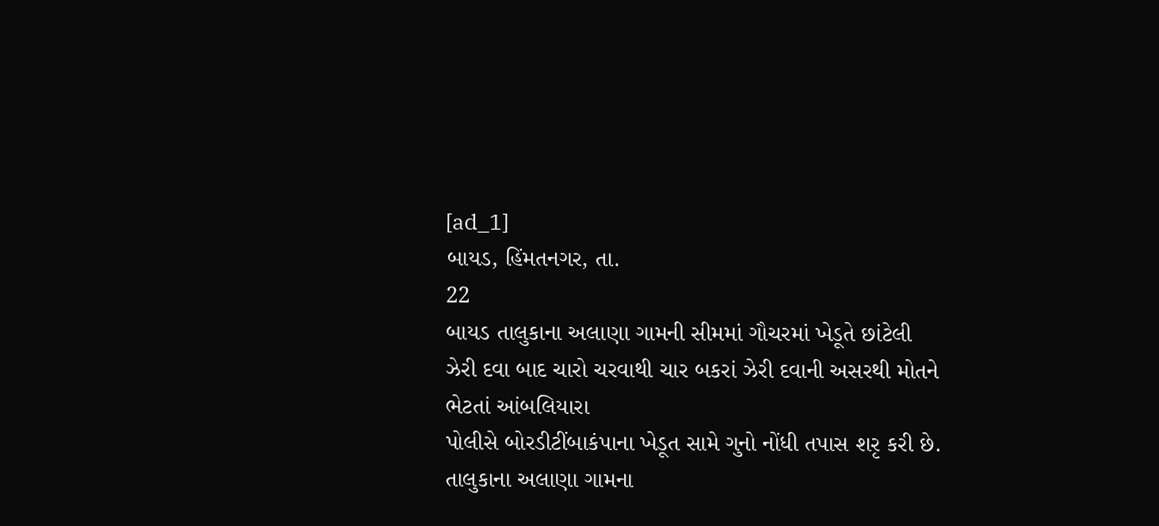[ad_1]
બાયડ, હિંમતનગર, તા.
22
બાયડ તાલુકાના અલાણા ગામની સીમમાં ગૌચરમાં ખેડૂતે છાંટેલી
ઝેરી દવા બાદ ચારો ચરવાથી ચાર બકરાં ઝેરી દવાની અસરથી મોતને ભેટતાં આંબલિયારા
પોલીસે બોરડીટીંબાકંપાના ખેડૂત સામે ગુનો નોંધી તપાસ શરૃ કરી છે.
તાલુકાના અલાણા ગામના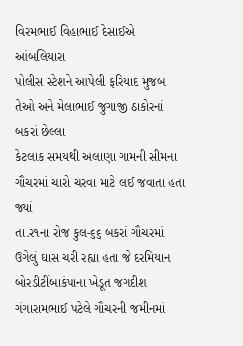વિરમભાઈ વિહાભાઈ દેસાઈએ આંબલિયારા
પોલીસ સ્ટેશને આપેલી ફરિયાદ મુજબ તેઓ અને મેલાભાઈ જુગાજી ઠાકોરનાં બકરાં છેલ્લા
કેટલાક સમયથી અલાણા ગામની સીમના ગૌચરમાં ચારો ચરવા માટે લઈ જવાતા હતા જ્યાં
તા.ર૧ના રોજ કુલ-૬૬ બકરાં ગૌચરમાં ઉગેલું ઘાસ ચરી રહ્યા હતા જે દરમિયાન
બોરડીટીંબાકંપાના ખેડૂત જગદીશ ગંગારામભાઈ પટેલે ગૌચરની જમીનમાં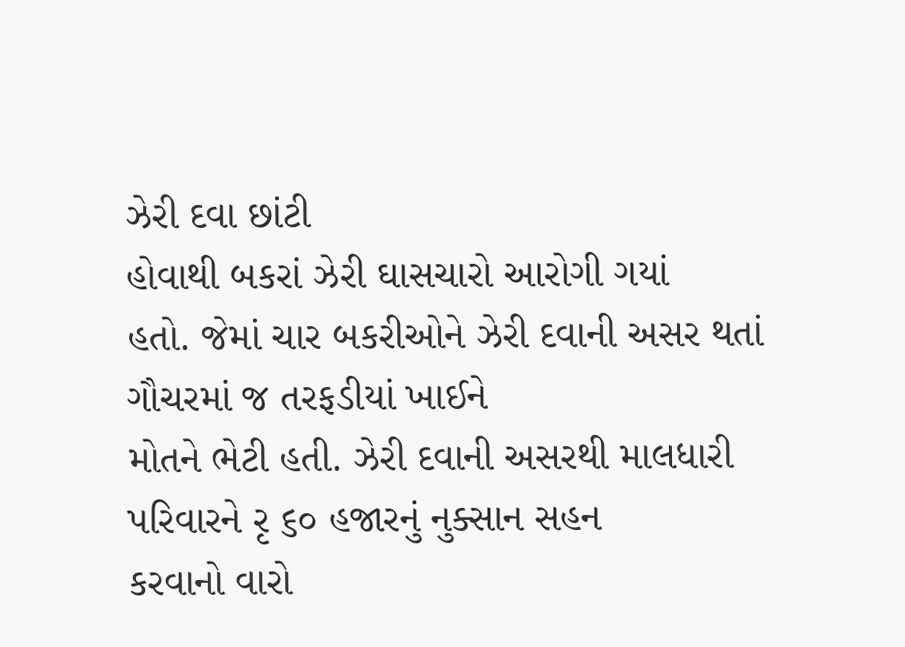ઝેરી દવા છાંટી
હોવાથી બકરાં ઝેરી ઘાસચારો આરોગી ગયાં
હતો. જેમાં ચાર બકરીઓને ઝેરી દવાની અસર થતાં ગૌચરમાં જ તરફડીયાં ખાઈને
મોતને ભેટી હતી. ઝેરી દવાની અસરથી માલધારી પરિવારને રૃ ૬૦ હજારનું નુક્સાન સહન
કરવાનો વારો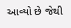આવ્યો છે જેથી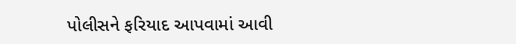પોલીસને ફરિયાદ આપવામાં આવી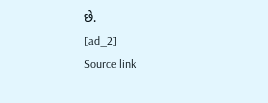છે.
[ad_2]
Source link